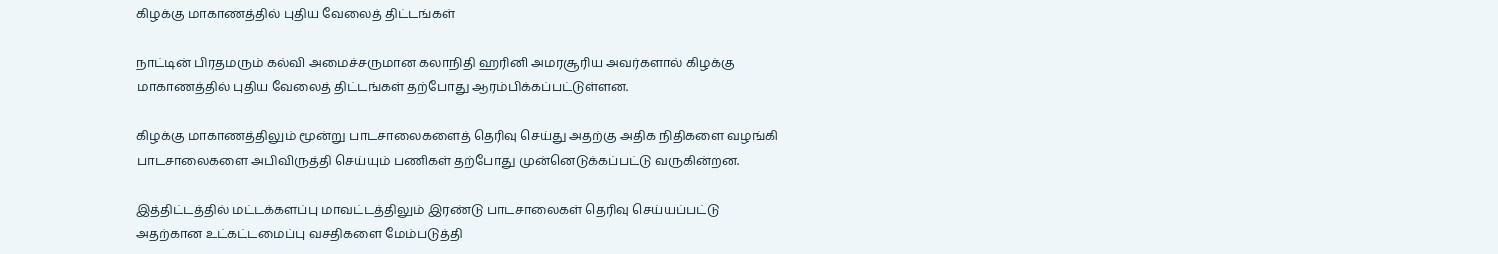கிழக்கு மாகாணத்தில் புதிய வேலைத் திட்டங்கள்

நாட்டின் பிரதமரும் கல்வி அமைச்சருமான கலாநிதி ஹரினி அமரசூரிய அவர்களால் கிழக்கு மாகாணத்தில் புதிய வேலைத் திட்டங்கள் தற்போது ஆரம்பிக்கப்பட்டுள்ளன.

கிழக்கு மாகாணத்திலும் மூன்று பாடசாலைகளைத் தெரிவு செய்து அதற்கு அதிக நிதிகளை வழங்கி பாடசாலைகளை அபிவிருத்தி செய்யும் பணிகள் தற்போது முன்னெடுக்கப்பட்டு வருகின்றன.

இத்திட்டத்தில் மட்டக்களப்பு மாவட்டத்திலும் இரண்டு பாடசாலைகள் தெரிவு செய்யப்பட்டு அதற்கான உட்கட்டமைப்பு வசதிகளை மேம்படுத்தி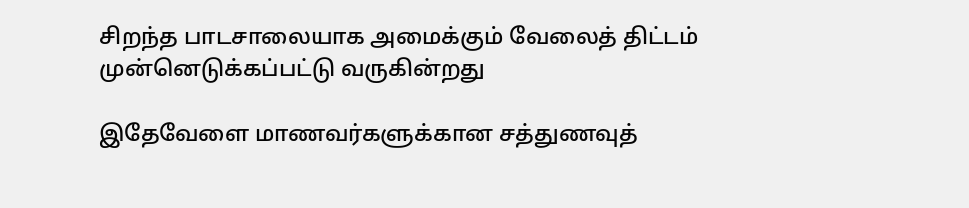சிறந்த பாடசாலையாக அமைக்கும் வேலைத் திட்டம் முன்னெடுக்கப்பட்டு வருகின்றது

இதேவேளை மாணவர்களுக்கான சத்துணவுத்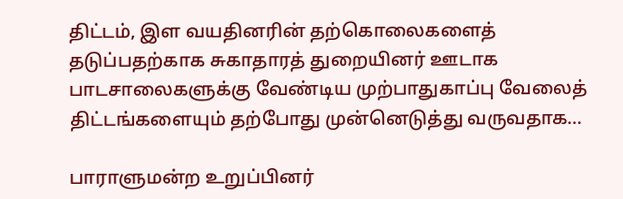திட்டம், இள வயதினரின் தற்கொலைகளைத் தடுப்பதற்காக சுகாதாரத் துறையினர் ஊடாக பாடசாலைகளுக்கு வேண்டிய முற்பாதுகாப்பு வேலைத் திட்டங்களையும் தற்போது முன்னெடுத்து வருவதாக…

பாராளுமன்ற உறுப்பினர்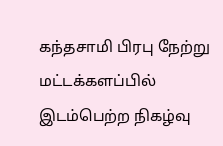கந்தசாமி பிரபு நேற்று மட்டக்களப்பில் இடம்பெற்ற நிகழ்வு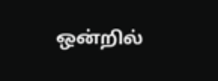ஒன்றில்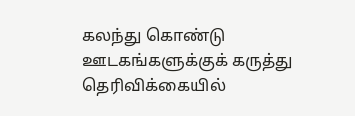கலந்து கொண்டு ஊடகங்களுக்குக் கருத்து தெரிவிக்கையில்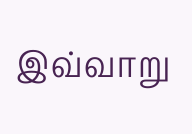இவ்வாறு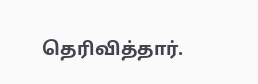தெரிவித்தார்.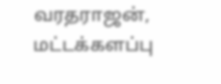வரதராஜன், மட்டக்களப்பு